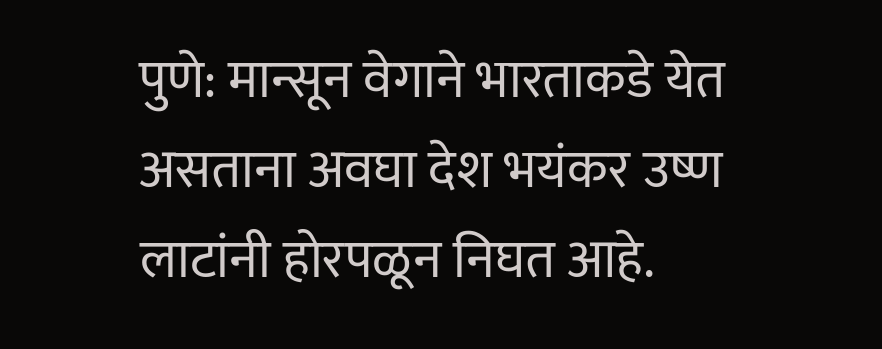पुणे: मान्सून वेगाने भारताकडे येत असताना अवघा देश भयंकर उष्ण लाटांनी होरपळून निघत आहे.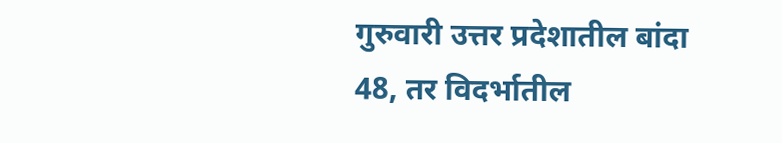गुरुवारी उत्तर प्रदेशातील बांदा 48, तर विदर्भातील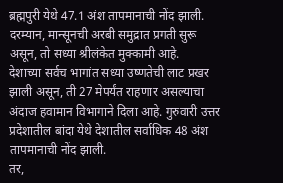ब्रह्मपुरी येथे 47.1 अंश तापमानाची नोंद झाली. दरम्यान, मान्सूनची अरबी समुद्रात प्रगती सुरू असून, तो सध्या श्रीलंकेत मुक्कामी आहे.
देशाच्या सर्वच भागांत सध्या उष्णतेची लाट प्रखर झाली असून, ती 27 मेपर्यंत राहणार असल्याचा अंदाज हवामान विभागाने दिला आहे. गुरुवारी उत्तर प्रदेशातील बांदा येथे देशातील सर्वाधिक 48 अंश तापमानाची नोंद झाली.
तर,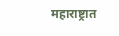महाराष्ट्रात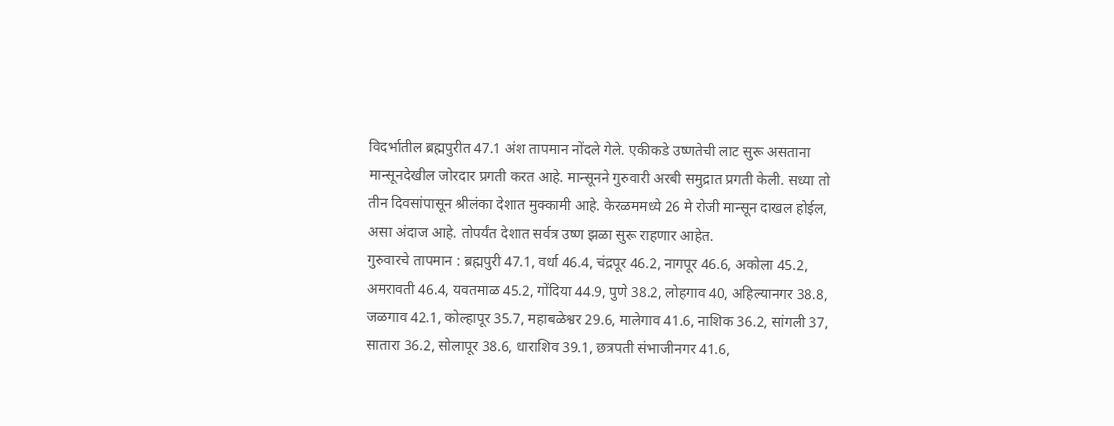विदर्भातील ब्रह्मपुरीत 47.1 अंश तापमान नोंदले गेले. एकीकडे उष्णतेची लाट सुरू असताना मान्सूनदेखील जोरदार प्रगती करत आहे. मान्सूनने गुरुवारी अरबी समुद्रात प्रगती केली. सध्या तो तीन दिवसांपासून श्रीलंका देशात मुक्कामी आहे. केरळममध्ये 26 मे रोजी मान्सून दाखल होईल, असा अंदाज आहे. तोपर्यंत देशात सर्वत्र उष्ण झळा सुरू राहणार आहेत.
गुरुवारचे तापमान : ब्रह्मपुरी 47.1, वर्धा 46.4, चंद्रपूर 46.2, नागपूर 46.6, अकोला 45.2, अमरावती 46.4, यवतमाळ 45.2, गोंदिया 44.9, पुणे 38.2, लोहगाव 40, अहिल्यानगर 38.8, जळगाव 42.1, कोल्हापूर 35.7, महाबळेश्वर 29.6, मालेगाव 41.6, नाशिक 36.2, सांगली 37, सातारा 36.2, सोलापूर 38.6, धाराशिव 39.1, छत्रपती संभाजीनगर 41.6,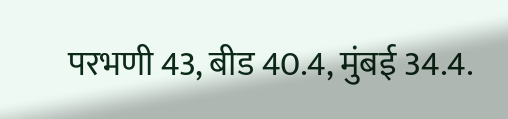परभणी 43, बीड 40.4, मुंबई 34.4.